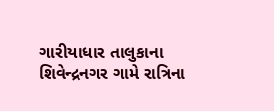ગારીયાધાર તાલુકાના શિવેન્દ્રનગર ગામે રાત્રિના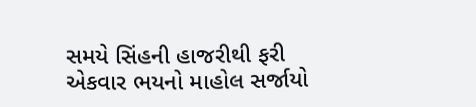સમયે સિંહની હાજરીથી ફરી એકવાર ભયનો માહોલ સર્જાયો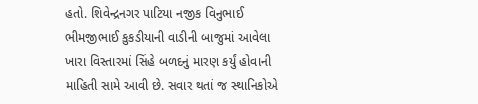હતો. શિવેન્દ્રનગર પાટિયા નજીક વિનુભાઈ ભીમજીભાઈ કુકડીયાની વાડીની બાજુમાં આવેલા ખારા વિસ્તારમાં સિંહે બળદનું મારણ કર્યું હોવાની માહિતી સામે આવી છે. સવાર થતાં જ સ્થાનિકોએ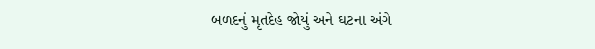બળદનું મૃતદેહ જોયું અને ઘટના અંગે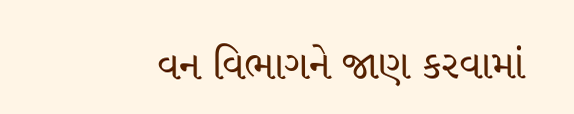વન વિભાગને જાણ કરવામાં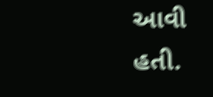આવી હતી.